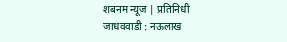शबनम न्यूज | प्रतिनिधी
जाधववाडी : नऊलाख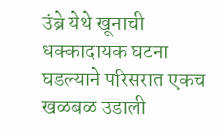उंब्रे येथे खूनाची धक्कादायक घटना घडल्याने परिसरात एकच खळबळ उडाली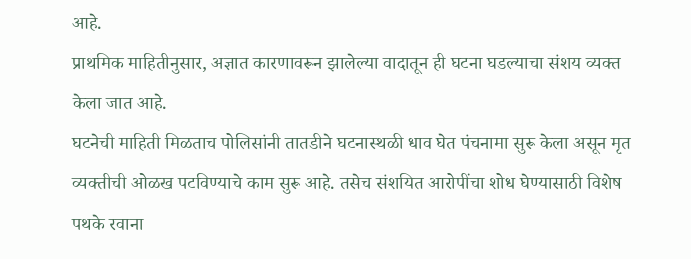आहे.
प्राथमिक माहितीनुसार, अज्ञात कारणावरून झालेल्या वादातून ही घटना घडल्याचा संशय व्यक्त केला जात आहे.
घटनेची माहिती मिळताच पोलिसांनी तातडीने घटनास्थळी धाव घेत पंचनामा सुरू केला असून मृत व्यक्तीची ओळख पटविण्याचे काम सुरू आहे. तसेच संशयित आरोपींचा शोध घेण्यासाठी विशेष पथके रवाना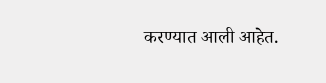करण्यात आली आहेत.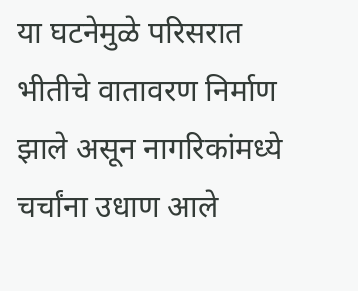या घटनेमुळे परिसरात भीतीचे वातावरण निर्माण झाले असून नागरिकांमध्ये चर्चांना उधाण आले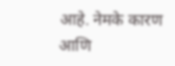आहे. नेमके कारण आणि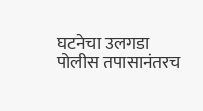घटनेचा उलगडा पोलीस तपासानंतरच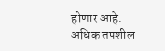होणार आहे.
अधिक तपशील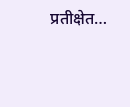प्रतीक्षेत…